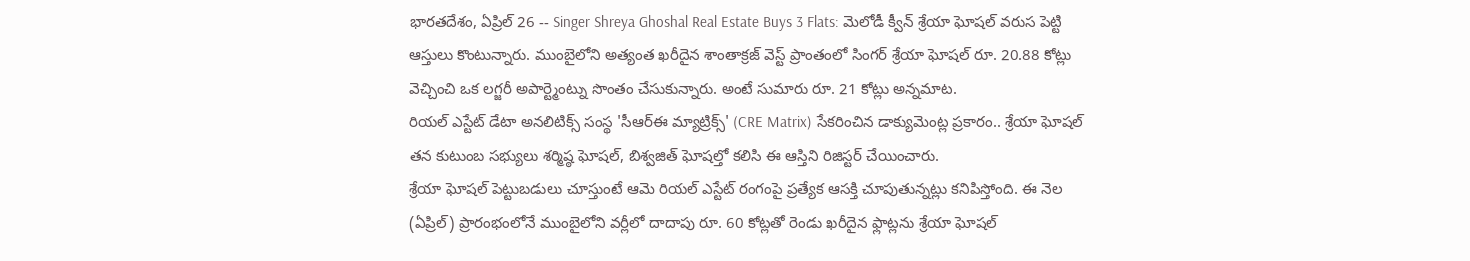భారతదేశం, ఏప్రిల్ 26 -- Singer Shreya Ghoshal Real Estate Buys 3 Flats: మెలోడీ క్వీన్ శ్రేయా ఘోషల్ వరుస పెట్టి ఆస్తులు కొంటున్నారు. ముంబైలోని అత్యంత ఖరీదైన శాంతాక్రజ్ వెస్ట్ ప్రాంతంలో సింగర్ శ్రేయా ఘోషల్ రూ. 20.88 కోట్లు వెచ్చించి ఒక లగ్జరీ అపార్ట్మెంట్ను సొంతం చేసుకున్నారు. అంటే సుమారు రూ. 21 కోట్లు అన్నమాట.
రియల్ ఎస్టేట్ డేటా అనలిటిక్స్ సంస్థ 'సీఆర్ఈ మ్యాట్రిక్స్' (CRE Matrix) సేకరించిన డాక్యుమెంట్ల ప్రకారం.. శ్రేయా ఘోషల్ తన కుటుంబ సభ్యులు శర్మిష్ఠ ఘోషల్, బిశ్వజిత్ ఘోషల్తో కలిసి ఈ ఆస్తిని రిజిస్టర్ చేయించారు.
శ్రేయా ఘోషల్ పెట్టుబడులు చూస్తుంటే ఆమె రియల్ ఎస్టేట్ రంగంపై ప్రత్యేక ఆసక్తి చూపుతున్నట్లు కనిపిస్తోంది. ఈ నెల (ఏప్రిల్) ప్రారంభంలోనే ముంబైలోని వర్లీలో దాదాపు రూ. 60 కోట్లతో రెండు ఖరీదైన ఫ్లాట్లను శ్రేయా ఘోషల్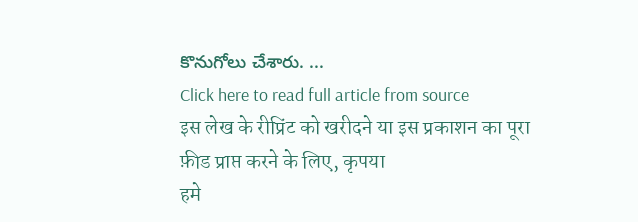కొనుగోలు చేశారు. ...
Click here to read full article from source
इस लेख के रीप्रिंट को खरीदने या इस प्रकाशन का पूरा फ़ीड प्राप्त करने के लिए, कृपया
हमे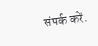संपर्क करें.